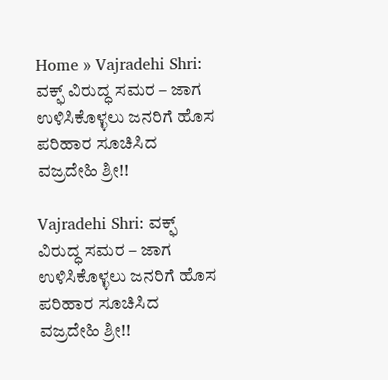Home » Vajradehi Shri: ವಕ್ಫ್ ವಿರುದ್ಧ ಸಮರ – ಜಾಗ ಉಳಿಸಿಕೊಳ್ಳಲು ಜನರಿಗೆ ಹೊಸ ಪರಿಹಾರ ಸೂಚಿಸಿದ ವಜ್ರದೇಹಿ ಶ್ರೀ!!

Vajradehi Shri: ವಕ್ಫ್ ವಿರುದ್ಧ ಸಮರ – ಜಾಗ ಉಳಿಸಿಕೊಳ್ಳಲು ಜನರಿಗೆ ಹೊಸ ಪರಿಹಾರ ಸೂಚಿಸಿದ ವಜ್ರದೇಹಿ ಶ್ರೀ!!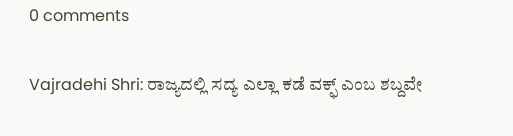0 comments

Vajradehi Shri: ರಾಜ್ಯದಲ್ಲಿ ಸದ್ಯ ಎಲ್ಲಾ ಕಡೆ ವಕ್ಫ್ ಎಂಬ ಶಬ್ದವೇ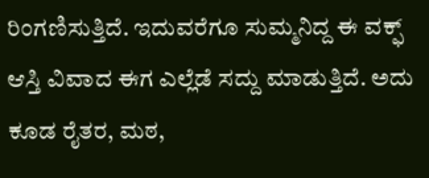ರಿಂಗಣಿಸುತ್ತಿದೆ. ಇದುವರೆಗೂ ಸುಮ್ಮನಿದ್ದ ಈ ವಕ್ಫ್ ಆಸ್ತಿ ವಿವಾದ ಈಗ ಎಲ್ಲೆಡೆ ಸದ್ದು ಮಾಡುತ್ತಿದೆ. ಅದು ಕೂಡ ರೈತರ, ಮಠ,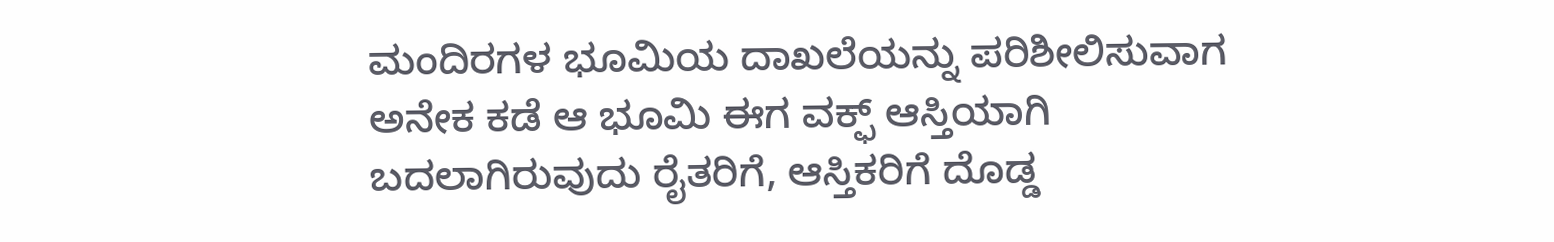ಮಂದಿರಗಳ ಭೂಮಿಯ ದಾಖಲೆಯನ್ನು ಪರಿಶೀಲಿಸುವಾಗ ಅನೇಕ ಕಡೆ ಆ ಭೂಮಿ ಈಗ ವಕ್ಫ್ ಆಸ್ತಿಯಾಗಿ ಬದಲಾಗಿರುವುದು ರೈತರಿಗೆ, ಆಸ್ತಿಕರಿಗೆ ದೊಡ್ಡ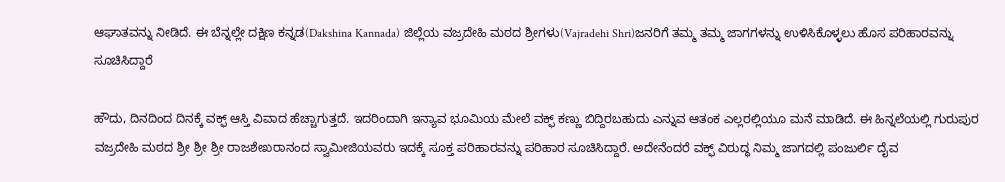ಆಘಾತವನ್ನು ನೀಡಿದೆ. ಈ ಬೆನ್ನಲ್ಲೇ ದಕ್ಷಿಣ ಕನ್ನಡ(Dakshina Kannada) ಜಿಲ್ಲೆಯ ವಜ್ರದೇಹಿ ಮಠದ ಶ್ರೀಗಳು(Vajradehi Shri)ಜನರಿಗೆ ತಮ್ಮ ತಮ್ಮ ಜಾಗಗಳನ್ನು ಉಳಿಸಿಕೊಳ್ಳಲು ಹೊಸ ಪರಿಹಾರವನ್ನು ಸೂಚಿಸಿದ್ದಾರೆ

ಹೌದು, ದಿನದಿಂದ ದಿನಕ್ಕೆ ವಕ್ಫ್ ಆಸ್ತಿ ವಿವಾದ ಹೆಚ್ಚಾಗುತ್ತದೆ. ಇದರಿಂದಾಗಿ ಇನ್ಯಾವ ಭೂಮಿಯ ಮೇಲೆ ವಕ್ಫ್ ಕಣ್ಣು ಬಿದ್ದಿರಬಹುದು ಎನ್ನುವ ಆತಂಕ ಎಲ್ಲರಲ್ಲಿಯೂ ಮನೆ ಮಾಡಿದೆ. ಈ ಹಿನ್ನಲೆಯಲ್ಲಿ ಗುರುಪುರ ವಜ್ರದೇಹಿ ಮಠದ ಶ್ರೀ ಶ್ರೀ ಶ್ರೀ ರಾಜಶೇಖರಾನಂದ ಸ್ವಾಮೀಜಿಯವರು ಇದಕ್ಕೆ ಸೂಕ್ತ ಪರಿಹಾರವನ್ನು ಪರಿಹಾರ ಸೂಚಿಸಿದ್ದಾರೆ. ಅದೇನೆಂದರೆ ವಕ್ಫ್ ವಿರುದ್ಧ ನಿಮ್ಮ ಜಾಗದಲ್ಲಿ ಪಂಜುರ್ಲಿ ದೈವ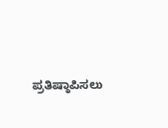ಪ್ರತಿಷ್ಠಾಪಿಸಲು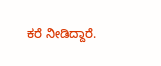ಕರೆ ನೀಡಿದ್ದಾರೆ.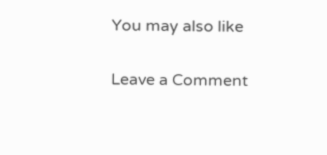You may also like

Leave a Comment